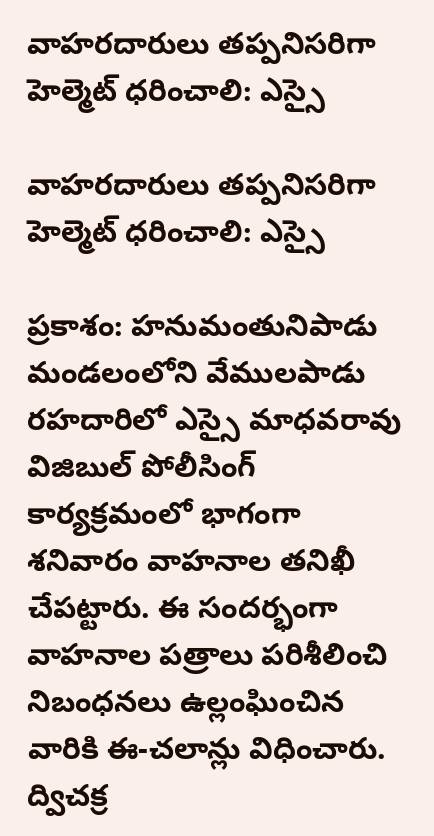వాహరదారులు తప్పనిసరిగా హెల్మెట్ ధరించాలి: ఎస్సై

వాహరదారులు తప్పనిసరిగా హెల్మెట్ ధరించాలి: ఎస్సై

ప్రకాశం: హనుమంతునిపాడు మండలంలోని వేములపాడు రహదారిలో ఎస్సై మాధవరావు విజిబుల్ పోలీసింగ్ కార్యక్రమంలో భాగంగా శనివారం వాహనాల తనిఖీ చేపట్టారు. ఈ సందర్భంగా వాహనాల పత్రాలు పరిశీలించి నిబంధనలు ఉల్లంఘించిన వారికి ఈ-చలాన్లు విధించారు. ద్విచక్ర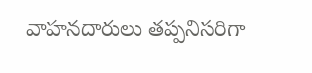వాహనదారులు తప్పనిసరిగా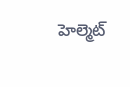హెల్మెట్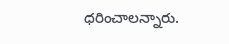ధరించాలన్నారు.